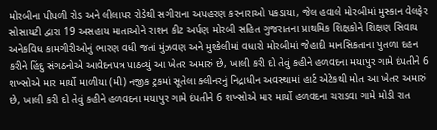મોરબીના પીપળી રોડ અને લીલાપર રોડેથી સગીરાના અપહરણ કરનારાઓ પકડાયા, જેલ હવાલે મોરબીમાં મુસ્કાન વેલફેર સોસાયટી દ્વારા 19 અસહાય માતાઓને રાશન કીટ અર્પણ મોરબી સહિત ગુજરાતના પ્રાથમિક શિક્ષકોને શિક્ષણ સિવાય અનેકવિધ કામગીરીઓનું ભારણ વધી જતાં મુંઝવણ અને મુશ્કેલીમાં વધારો મોરબીમાં જેહાદી માનસિકતાના પુતળા દહન કરીને હિંદુ સંગઠનોએ આવેદનપત્ર પાઠવ્યું આ ખેતર અમારું છે, ખાલી કરી દો તેવું કહીને હળવદના મયાપુર ગામે દંપતીને 6 શખ્સોએ માર માર્યો માળીયા (મી) નજીક ટ્રકમાં સૂતેલા ક્લીનરનું નિદ્રાધીન અવસ્થામાં હાર્ટ એટેકથી મોત આ ખેતર અમારું છે, ખાલી કરી દો તેવું કહીને હળવદના મયાપુર ગામે દંપતીને 6 શખ્સોએ માર માર્યો હળવદના ચરાડવા ગામે મોડી રાત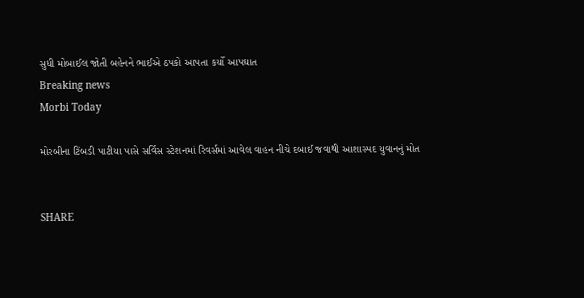સુધી મોબાઈલ જોતી બહેનને ભાઈએ ઠપકો આપતા કર્યો આપઘાત
Breaking news
Morbi Today

મોરબીના ટિંબડી પાટીયા પાસે સર્વિસ સ્ટેશનમાં રિવર્સમાં આવેલ વાહન નીચે દબાઈ જવાથી આશાસ્પદ યુવાનનું મોત


SHARE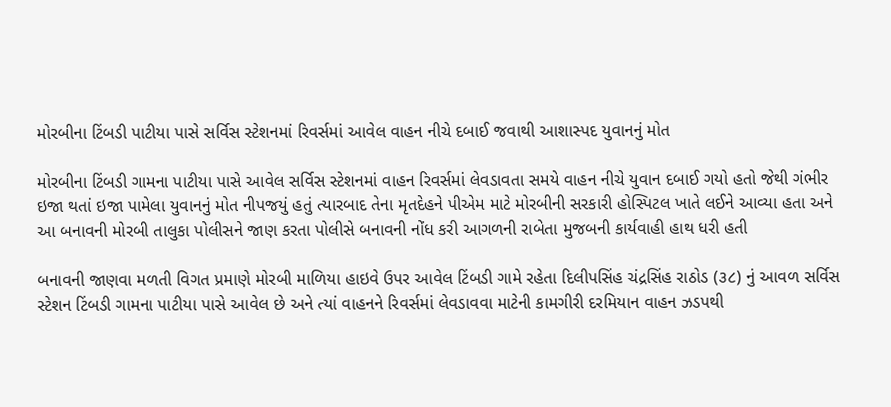મોરબીના ટિંબડી પાટીયા પાસે સર્વિસ સ્ટેશનમાં રિવર્સમાં આવેલ વાહન નીચે દબાઈ જવાથી આશાસ્પદ યુવાનનું મોત

મોરબીના ટિંબડી ગામના પાટીયા પાસે આવેલ સર્વિસ સ્ટેશનમાં વાહન રિવર્સમાં લેવડાવતા સમયે વાહન નીચે યુવાન દબાઈ ગયો હતો જેથી ગંભીર ઇજા થતાં ઇજા પામેલા યુવાનનું મોત નીપજયું હતું ત્યારબાદ તેના મૃતદેહને પીએમ માટે મોરબીની સરકારી હોસ્પિટલ ખાતે લઈને આવ્યા હતા અને આ બનાવની મોરબી તાલુકા પોલીસને જાણ કરતા પોલીસે બનાવની નોંધ કરી આગળની રાબેતા મુજબની કાર્યવાહી હાથ ધરી હતી

બનાવની જાણવા મળતી વિગત પ્રમાણે મોરબી માળિયા હાઇવે ઉપર આવેલ ટિંબડી ગામે રહેતા દિલીપસિંહ ચંદ્રસિંહ રાઠોડ (૩૮) નું આવળ સર્વિસ સ્ટેશન ટિંબડી ગામના પાટીયા પાસે આવેલ છે અને ત્યાં વાહનને રિવર્સમાં લેવડાવવા માટેની કામગીરી દરમિયાન વાહન ઝડપથી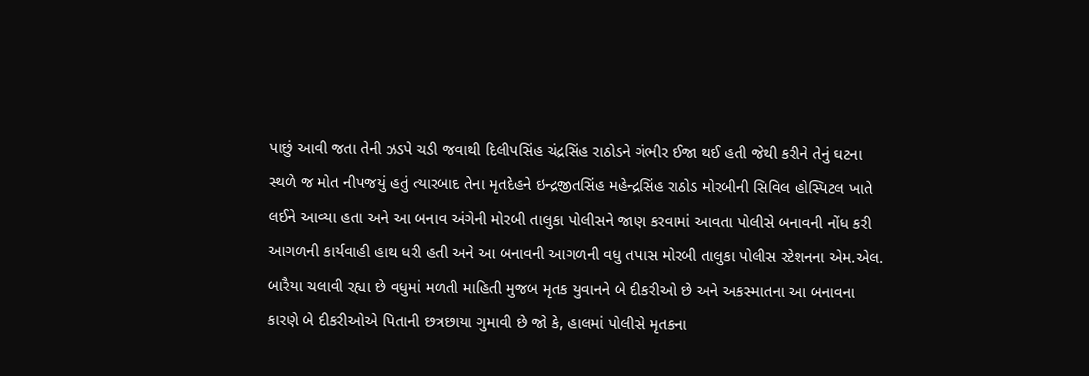પાછું આવી જતા તેની ઝડપે ચડી જવાથી દિલીપસિંહ ચંદ્રસિંહ રાઠોડને ગંભીર ઈજા થઈ હતી જેથી કરીને તેનું ઘટના સ્થળે જ મોત નીપજયું હતું ત્યારબાદ તેના મૃતદેહને ઇન્દ્રજીતસિંહ મહેન્દ્રસિંહ રાઠોડ મોરબીની સિવિલ હોસ્પિટલ ખાતે લઈને આવ્યા હતા અને આ બનાવ અંગેની મોરબી તાલુકા પોલીસને જાણ કરવામાં આવતા પોલીસે બનાવની નોંધ કરી આગળની કાર્યવાહી હાથ ધરી હતી અને આ બનાવની આગળની વધુ તપાસ મોરબી તાલુકા પોલીસ સ્ટેશનના એમ.એલ. બારૈયા ચલાવી રહ્યા છે વધુમાં મળતી માહિતી મુજબ મૃતક યુવાનને બે દીકરીઓ છે અને અકસ્માતના આ બનાવના કારણે બે દીકરીઓએ પિતાની છત્રછાયા ગુમાવી છે જો કે, હાલમાં પોલીસે મૃતકના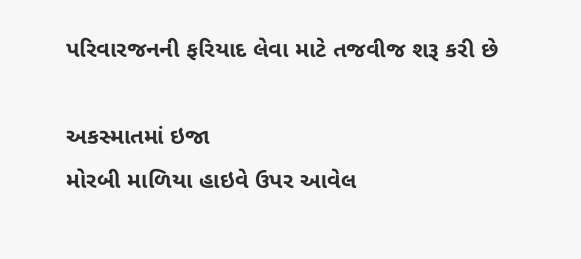પરિવારજનની ફરિયાદ લેવા માટે તજવીજ શરૂ કરી છે

અકસ્માતમાં ઇજા
મોરબી માળિયા હાઇવે ઉપર આવેલ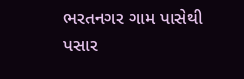ભરતનગર ગામ પાસેથી પસાર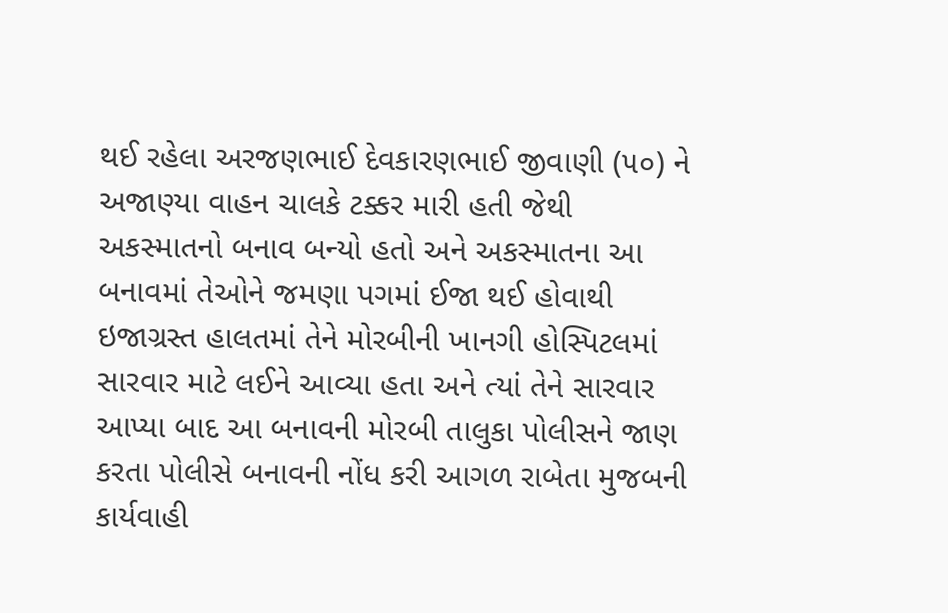થઈ રહેલા અરજણભાઈ દેવકારણભાઈ જીવાણી (૫૦) ને અજાણ્યા વાહન ચાલકે ટક્કર મારી હતી જેથી અકસ્માતનો બનાવ બન્યો હતો અને અકસ્માતના આ બનાવમાં તેઓને જમણા પગમાં ઈજા થઈ હોવાથી ઇજાગ્રસ્ત હાલતમાં તેને મોરબીની ખાનગી હોસ્પિટલમાં સારવાર માટે લઈને આવ્યા હતા અને ત્યાં તેને સારવાર આપ્યા બાદ આ બનાવની મોરબી તાલુકા પોલીસને જાણ કરતા પોલીસે બનાવની નોંધ કરી આગળ રાબેતા મુજબની કાર્યવાહી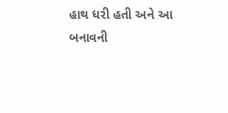હાથ ધરી હતી અને આ બનાવની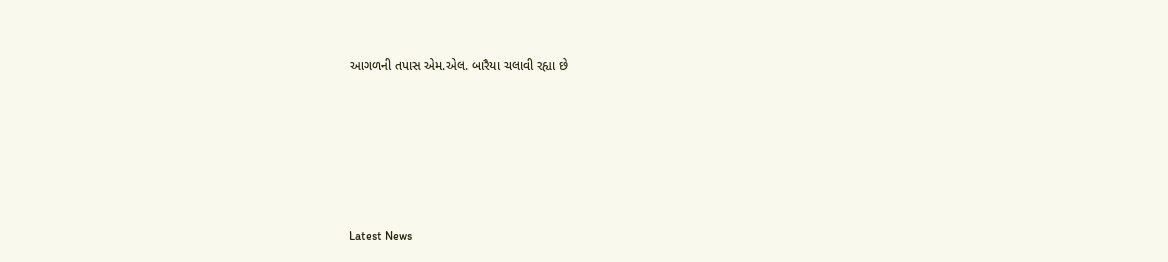આગળની તપાસ એમ.એલ. બારૈયા ચલાવી રહ્યા છે






Latest News